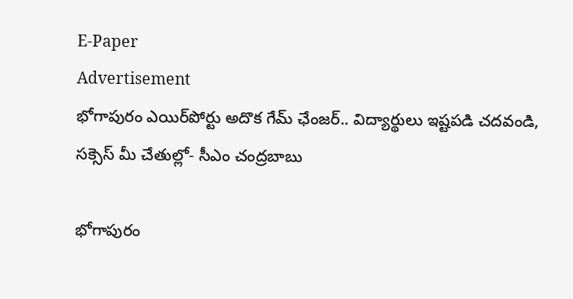E-Paper
Advertisement
భోగాపురం ఎయిర్‌పోర్టు అదొక గేమ్ ఛేంజర్.. విద్యార్థులు ఇష్టపడి చదవండి, సక్సెస్ మీ చేతుల్లో- సీఎం చంద్రబాబు

భోగాపురం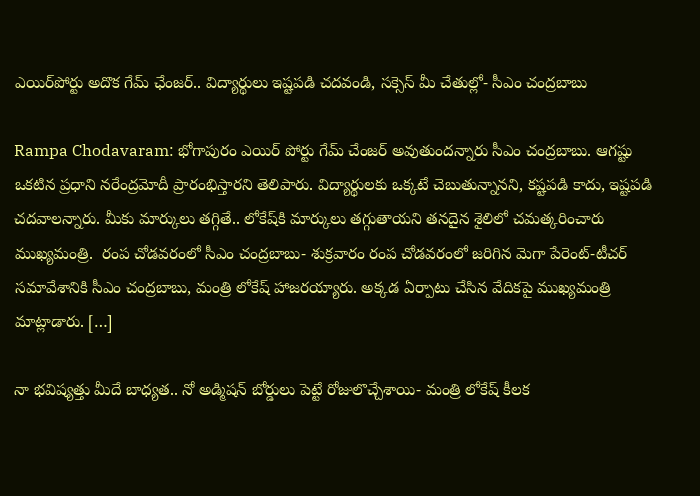ఎయిర్‌పోర్టు అదొక గేమ్ ఛేంజర్.. విద్యార్థులు ఇష్టపడి చదవండి, సక్సెస్ మీ చేతుల్లో- సీఎం చంద్రబాబు

Rampa Chodavaram: భోగాపురం ఎయిర్ పోర్టు గేమ్ చేంజర్ అవుతుందన్నారు సీఎం చంద్రబాబు. ఆగష్టు ఒకటిన ప్రధాని నరేంద్రమోదీ ప్రారంభిస్తారని తెలిపారు. విద్యార్థులకు ఒక్కటే చెబుతున్నానని, కష్టపడి కాదు, ఇష్టపడి చదవాలన్నారు. మీకు మార్కులు తగ్గితే.. లోకేష్‌కి మార్కులు తగ్గుతాయని తనదైన శైలిలో చమత్కరించారు ముఖ్యమంత్రి.  రంప చోడవరంలో సీఎం చంద్రబాబు- శుక్రవారం రంప చోడవరంలో జరిగిన మెగా పేరెంట్-టీచర్ సమావేశానికి సీఎం చంద్రబాబు, మంత్రి లోకేష్ హాజరయ్యారు. అక్కడ ఏర్పాటు చేసిన వేదికపై ముఖ్యమంత్రి మాట్లాడారు. […]

నా భవిష్యత్తు మీదే బాధ్యత.. నో అడ్మిషన్ బోర్డులు పెట్టే రోజులొచ్చేశాయి- మంత్రి లోకేష్ కీలక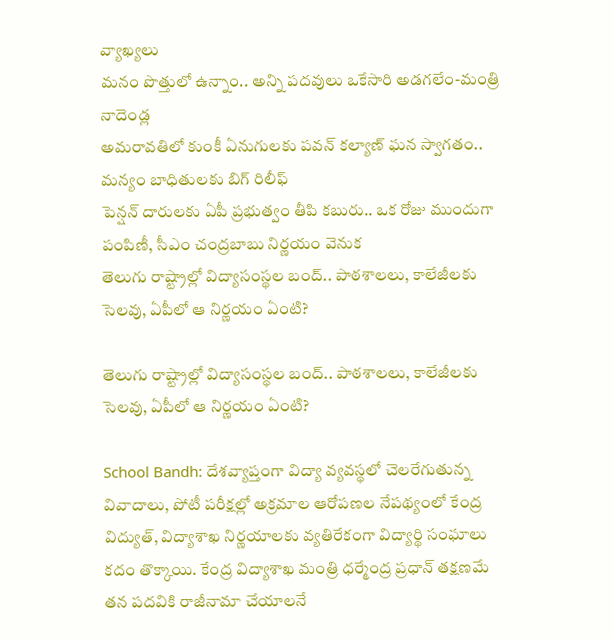వ్యాఖ్యలు
మనం పొత్తులో ఉన్నాం.. అన్ని పదవులు ఒకేసారి అడగలేం-మంత్రి నాదెండ్ల
అమరావతిలో కుంకీ ఏనుగులకు పవన్ కల్యాణ్ ఘన స్వాగతం.. మన్యం బాధితులకు బిగ్ రిలీఫ్
పెన్షన్ దారులకు ఏపీ ప్రభుత్వం తీపి కబురు.. ఒక రోజు ముందుగా పంపిణీ, సీఎం చంద్రబాబు నిర్ణయం వెనుక
తెలుగు రాష్ట్రాల్లో విద్యాసంస్థల బంద్.. పాఠశాలలు, కాలేజీలకు సెలవు, ఏపీలో ఆ నిర్ణయం ఏంటి?

తెలుగు రాష్ట్రాల్లో విద్యాసంస్థల బంద్.. పాఠశాలలు, కాలేజీలకు సెలవు, ఏపీలో ఆ నిర్ణయం ఏంటి?

School Bandh: దేశవ్యాప్తంగా విద్యా వ్యవస్థలో చెలరేగుతున్న వివాదాలు, పోటీ పరీక్షల్లో అక్రమాల ఆరోపణల నేపథ్యంలో కేంద్ర విద్యుత్‌, విద్యాశాఖ నిర్ణయాలకు వ్యతిరేకంగా విద్యార్థి సంఘాలు కదం తొక్కాయి. కేంద్ర విద్యాశాఖ మంత్రి ధర్మేంద్ర ప్రధాన్ తక్షణమే తన పదవికి రాజీనామా చేయాలనే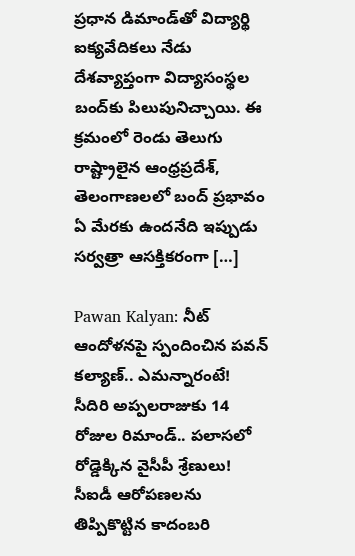ప్రధాన డిమాండ్‌తో విద్యార్థి ఐక్యవేదికలు నేడు దేశవ్యాప్తంగా విద్యాసంస్థల బంద్‌కు పిలుపునిచ్చాయి. ఈ క్రమంలో రెండు తెలుగు రాష్ట్రాలైన ఆంధ్రప్రదేశ్, తెలంగాణలలో బంద్ ప్రభావం ఏ మేరకు ఉందనేది ఇప్పుడు సర్వత్రా ఆసక్తికరంగా […]

Pawan Kalyan: నీట్ ఆందోళనపై స్పందించిన పవన్ కల్యాణ్.. ఎమన్నారంటే!
సీదిరి అప్పలరాజుకు 14 రోజుల రిమాండ్.. పలాసలో రోడ్డెక్కిన వైసీపీ శ్రేణులు!
సీఐడీ ఆరోపణలను తిప్పికొట్టిన కాదంబరి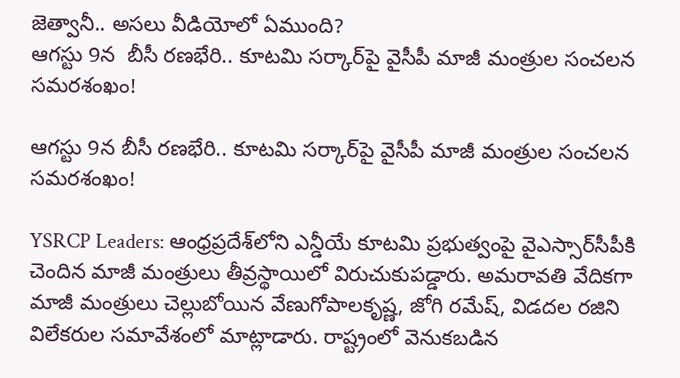జెత్వానీ.. అసలు వీడియోలో ఏముంది?
ఆగస్టు 9న  బీసీ రణభేరి.. కూటమి సర్కార్‌పై వైసీపీ మాజీ మంత్రుల సంచలన సమరశంఖం!

ఆగస్టు 9న బీసీ రణభేరి.. కూటమి సర్కార్‌పై వైసీపీ మాజీ మంత్రుల సంచలన సమరశంఖం!

YSRCP Leaders: ఆంధ్రప్రదేశ్‌లోని ఎన్డీయే కూటమి ప్రభుత్వంపై వైఎస్సార్‌సీపీకి చెందిన మాజీ మంత్రులు తీవ్రస్థాయిలో విరుచుకుపడ్డారు. అమరావతి వేదికగా మాజీ మంత్రులు చెల్లుబోయిన వేణుగోపాలకృష్ణ, జోగి రమేష్, విడదల రజిని విలేకరుల సమావేశంలో మాట్లాడారు. రాష్ట్రంలో వెనుకబడిన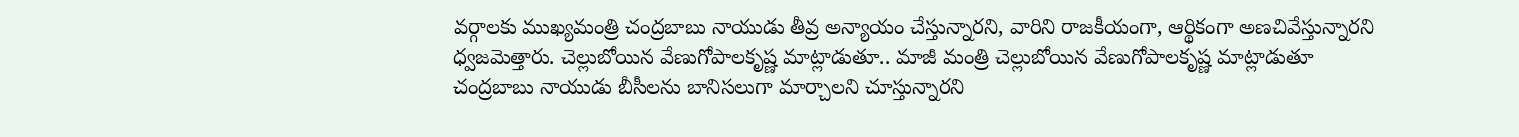వర్గాలకు ముఖ్యమంత్రి చంద్రబాబు నాయుడు తీవ్ర అన్యాయం చేస్తున్నారని, వారిని రాజకీయంగా, ఆర్థికంగా అణచివేస్తున్నారని ధ్వజమెత్తారు. చెల్లుబోయిన వేణుగోపాలకృష్ణ మాట్లాడుతూ.. మాజీ మంత్రి చెల్లుబోయిన వేణుగోపాలకృష్ణ మాట్లాడుతూ చంద్రబాబు నాయుడు బీసీలను బానిసలుగా మార్చాలని చూస్తున్నారని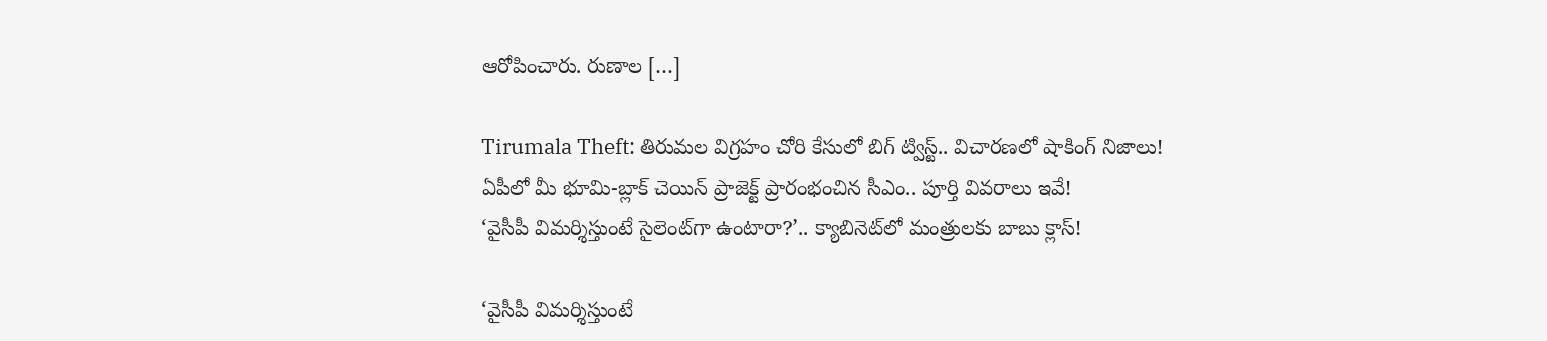ఆరోపించారు. రుణాల […]

Tirumala Theft: తిరుమల విగ్రహం చోరి కేసులో బిగ్ ట్విస్ట్.. విచారణలో షాకింగ్ నిజాలు!
ఏపీలో మీ భూమి-బ్లాక్ చెయిన్ ప్రాజెక్ట్ ప్రారంభంచిన సీఎం.. పూర్తి వివరాలు ఇవే!
‘వైసీపీ విమర్శిస్తుంటే సైలెంట్‌గా ఉంటారా?’.. క్యాబినెట్‌లో మంత్రులకు బాబు క్లాస్!

‘వైసీపీ విమర్శిస్తుంటే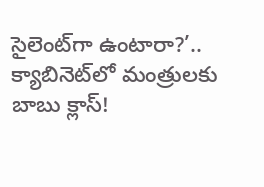సైలెంట్‌గా ఉంటారా?’.. క్యాబినెట్‌లో మంత్రులకు బాబు క్లాస్!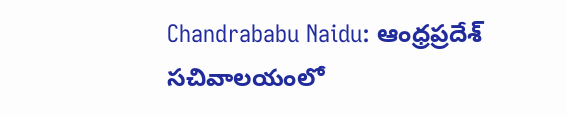Chandrababu Naidu: ఆంధ్రప్రదేశ్ సచివాలయంలో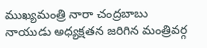ముఖ్యమంత్రి నారా చంద్రబాబు నాయుడు అధ్యక్షతన జరిగిన మంత్రివర్గ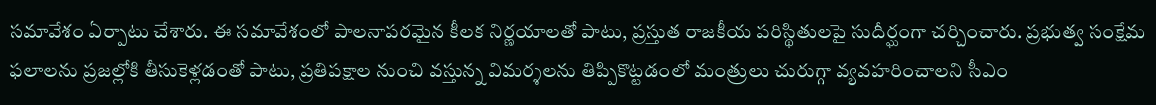సమావేశం ఏర్పాటు చేశారు. ఈ సమావేశంలో పాలనాపరమైన కీలక నిర్ణయాలతో పాటు, ప్రస్తుత రాజకీయ పరిస్థితులపై సుదీర్ఘంగా చర్చించారు. ప్రభుత్వ సంక్షేమ ఫలాలను ప్రజల్లోకి తీసుకెళ్లడంతో పాటు, ప్రతిపక్షాల నుంచి వస్తున్న విమర్శలను తిప్పికొట్టడంలో మంత్రులు చురుగ్గా వ్యవహరించాలని సీఎం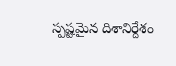స్పష్టమైన దిశానిర్దేశం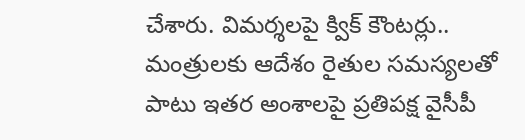చేశారు. విమర్శలపై క్విక్ కౌంటర్లు.. మంత్రులకు ఆదేశం రైతుల సమస్యలతో పాటు ఇతర అంశాలపై ప్రతిపక్ష వైసీపీ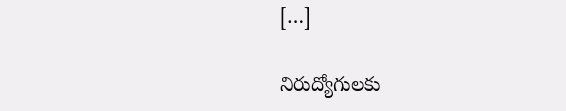[…]

నిరుద్యోగులకు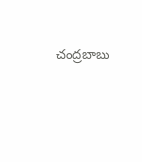చంద్రబాబు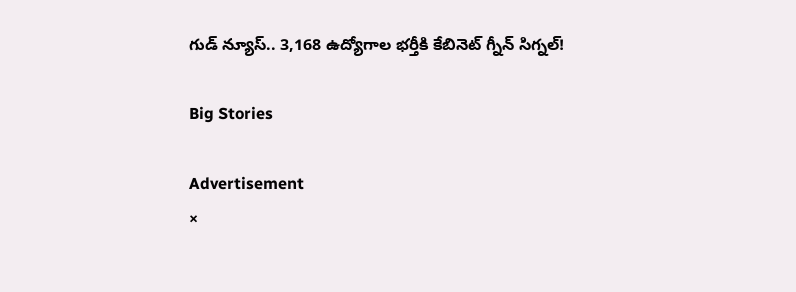గుడ్ న్యూస్.. 3,168 ఉద్యోగాల భర్తీకి కేబినెట్ గ్నీన్ సిగ్నల్!

Big Stories

Advertisement
×